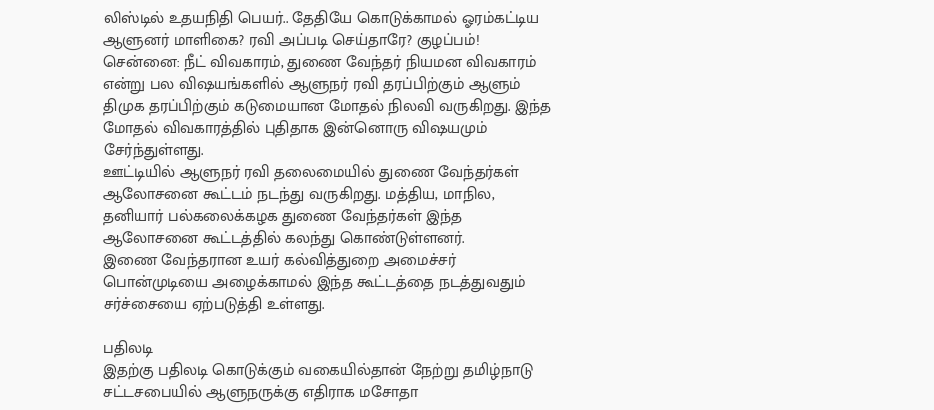லிஸ்டில் உதயநிதி பெயர்.. தேதியே கொடுக்காமல் ஓரம்கட்டிய ஆளுனர் மாளிகை? ரவி அப்படி செய்தாரே? குழப்பம்!
சென்னை: நீட் விவகாரம், துணை வேந்தர் நியமன விவகாரம் என்று பல விஷயங்களில் ஆளுநர் ரவி தரப்பிற்கும் ஆளும் திமுக தரப்பிற்கும் கடுமையான மோதல் நிலவி வருகிறது. இந்த மோதல் விவகாரத்தில் புதிதாக இன்னொரு விஷயமும் சேர்ந்துள்ளது.
ஊட்டியில் ஆளுநர் ரவி தலைமையில் துணை வேந்தர்கள் ஆலோசனை கூட்டம் நடந்து வருகிறது. மத்திய, மாநில, தனியார் பல்கலைக்கழக துணை வேந்தர்கள் இந்த ஆலோசனை கூட்டத்தில் கலந்து கொண்டுள்ளனர்.
இணை வேந்தரான உயர் கல்வித்துறை அமைச்சர் பொன்முடியை அழைக்காமல் இந்த கூட்டத்தை நடத்துவதும் சர்ச்சையை ஏற்படுத்தி உள்ளது.

பதிலடி
இதற்கு பதிலடி கொடுக்கும் வகையில்தான் நேற்று தமிழ்நாடு சட்டசபையில் ஆளுநருக்கு எதிராக மசோதா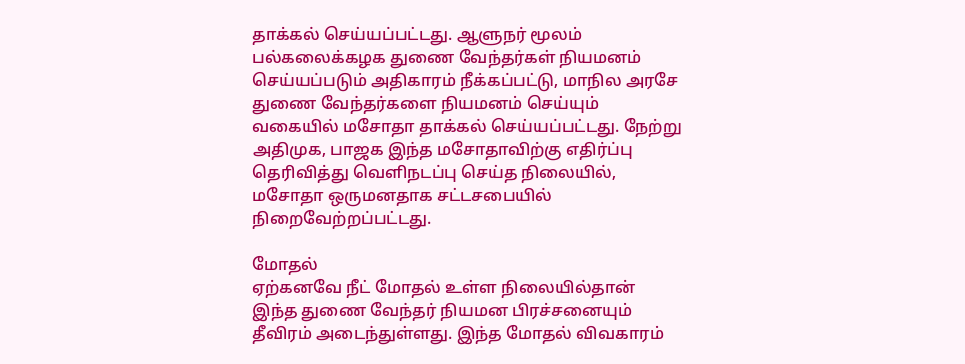தாக்கல் செய்யப்பட்டது. ஆளுநர் மூலம் பல்கலைக்கழக துணை வேந்தர்கள் நியமனம் செய்யப்படும் அதிகாரம் நீக்கப்பட்டு, மாநில அரசே துணை வேந்தர்களை நியமனம் செய்யும் வகையில் மசோதா தாக்கல் செய்யப்பட்டது. நேற்று அதிமுக, பாஜக இந்த மசோதாவிற்கு எதிர்ப்பு தெரிவித்து வெளிநடப்பு செய்த நிலையில், மசோதா ஒருமனதாக சட்டசபையில் நிறைவேற்றப்பட்டது.

மோதல்
ஏற்கனவே நீட் மோதல் உள்ள நிலையில்தான் இந்த துணை வேந்தர் நியமன பிரச்சனையும் தீவிரம் அடைந்துள்ளது. இந்த மோதல் விவகாரம்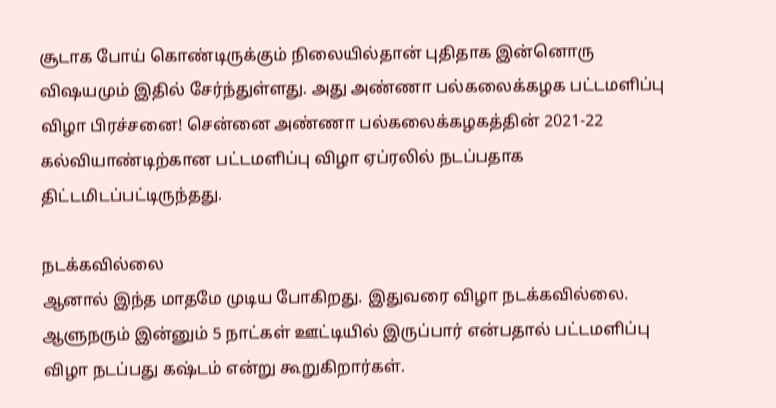சூடாக போய் கொண்டிருக்கும் நிலையில்தான் புதிதாக இன்னொரு விஷயமும் இதில் சேர்ந்துள்ளது. அது அண்ணா பல்கலைக்கழக பட்டமளிப்பு விழா பிரச்சனை! சென்னை அண்ணா பல்கலைக்கழகத்தின் 2021-22 கல்வியாண்டிற்கான பட்டமளிப்பு விழா ஏப்ரலில் நடப்பதாக திட்டமிடப்பட்டிருந்தது.

நடக்கவில்லை
ஆனால் இந்த மாதமே முடிய போகிறது. இதுவரை விழா நடக்கவில்லை. ஆளுநரும் இன்னும் 5 நாட்கள் ஊட்டியில் இருப்பார் என்பதால் பட்டமளிப்பு விழா நடப்பது கஷ்டம் என்று கூறுகிறார்கள்.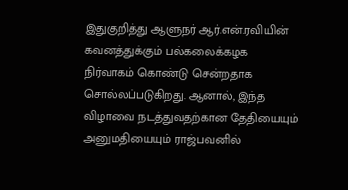இதுகுறித்து ஆளுநர் ஆர்.என்.ரவியின் கவனத்துக்கும் பல்கலைக்கழக நிர்வாகம் கொண்டு சென்றதாக சொல்லப்படுகிறது. ஆனால், இந்த விழாவை நடத்துவதற்கான தேதியையும் அனுமதியையும் ராஜ்பவனில்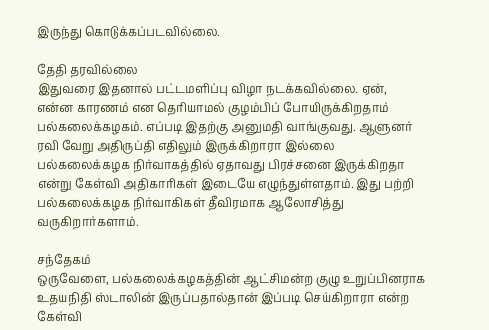இருந்து கொடுக்கப்படவில்லை.

தேதி தரவில்லை
இதுவரை இதனால் பட்டமளிப்பு விழா நடக்கவில்லை. ஏன், என்ன காரணம் என தெரியாமல் குழம்பிப் போயிருக்கிறதாம் பல்கலைக்கழகம். எப்படி இதற்கு அனுமதி வாங்குவது. ஆளுனர் ரவி வேறு அதிருப்தி எதிலும் இருக்கிறாரா இல்லை பல்கலைக்கழக நிர்வாகத்தில் ஏதாவது பிரச்சனை இருக்கிறதா என்று கேள்வி அதிகாரிகள் இடையே எழுந்துள்ளதாம். இது பற்றி பல்கலைக்கழக நிர்வாகிகள் தீவிரமாக ஆலோசித்து வருகிறார்களாம்.

சந்தேகம்
ஒருவேளை, பல்கலைக்கழகத்தின் ஆட்சிமன்ற குழு உறுப்பினராக உதயநிதி ஸ்டாலின் இருப்பதால்தான் இப்படி செய்கிறாரா என்ற கேள்வி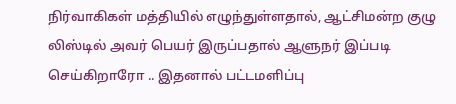நிர்வாகிகள் மத்தியில் எழுந்துள்ளதால், ஆட்சிமன்ற குழு லிஸ்டில் அவர் பெயர் இருப்பதால் ஆளுநர் இப்படி செய்கிறாரோ .. இதனால் பட்டமளிப்பு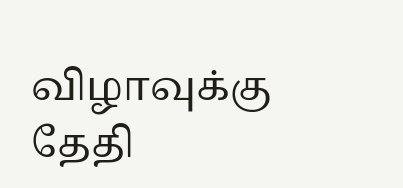விழாவுக்கு தேதி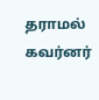தராமல் கவர்னர்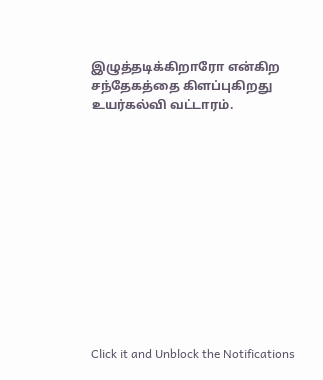இழுத்தடிக்கிறாரோ என்கிற சந்தேகத்தை கிளப்புகிறது உயர்கல்வி வட்டாரம்.












Click it and Unblock the Notifications